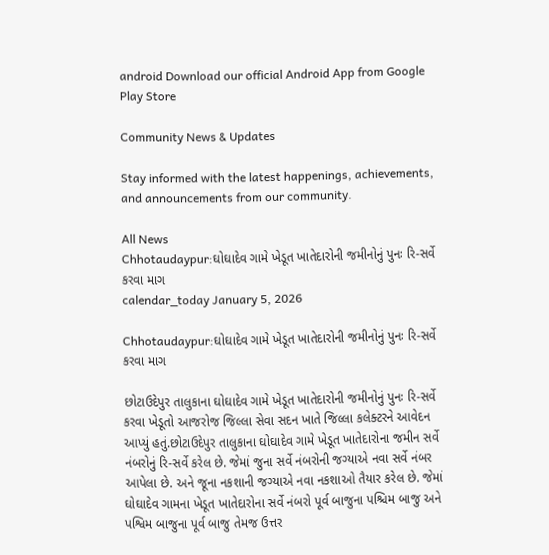android Download our official Android App from Google Play Store

Community News & Updates

Stay informed with the latest happenings, achievements, and announcements from our community.

All News
Chhotaudaypur:ઘોઘાદેવ ગામે ખેડૂત ખાતેદારોની જમીનોનું પુનઃ રિ-સર્વે કરવા માગ
calendar_today January 5, 2026

Chhotaudaypur:ઘોઘાદેવ ગામે ખેડૂત ખાતેદારોની જમીનોનું પુનઃ રિ-સર્વે કરવા માગ

છોટાઉદેપુર તાલુકાના ઘોઘાદેવ ગામે ખેડૂત ખાતેદારોની જમીનોનું પુનઃ રિ-સર્વે કરવા ખેડૂતો આજરોજ જિલ્લા સેવા સદન ખાતે જિલ્લા કલેક્ટરને આવેદન આપ્યું હતું.છોટાઉદેપુર તાલુકાના ઘોઘાદેવ ગામે ખેડૂત ખાતેદારોના જમીન સર્વે નંબરોનું રિ-સર્વે કરેલ છે. જેમાં જુના સર્વે નંબરોની જગ્યાએ નવા સર્વે નંબર આપેલા છે. અને જૂના નકશાની જગ્યાએ નવા નકશાઓ તૈયાર કરેલ છે. જેમાં ઘોઘાદેવ ગામના ખેડૂત ખાતેદારોના સર્વે નંબરો પૂર્વ બાજુના પશ્ચિમ બાજુ અને પશ્વિમ બાજુના પૂર્વ બાજુ તેમજ ઉત્તર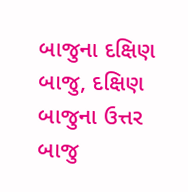બાજુના દક્ષિણ બાજુ, દક્ષિણ બાજુના ઉત્તર બાજુ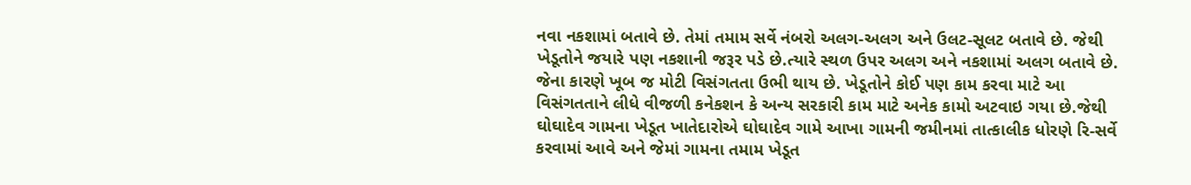નવા નકશામાં બતાવે છે. તેમાં તમામ સર્વે નંબરો અલગ-અલગ અને ઉલટ-સૂલટ બતાવે છે. જેથી ખેડૂતોને જયારે પણ નકશાની જરૂર પડે છે.ત્યારે સ્થળ ઉપર અલગ અને નકશામાં અલગ બતાવે છે. જેના કારણે ખૂબ જ મોટી વિસંગતતા ઉભી થાય છે. ખેડૂતોને કોઈ પણ કામ કરવા માટે આ વિસંગતતાને લીધે વીજળી કનેકશન કે અન્ય સરકારી કામ માટે અનેક કામો અટવાઇ ગયા છે.જેથી ઘોઘાદેવ ગામના ખેડૂત ખાતેદારોએ ઘોઘાદેવ ગામે આખા ગામની જમીનમાં તાત્કાલીક ધોરણે રિ-સર્વે કરવામાં આવે અને જેમાં ગામના તમામ ખેડૂત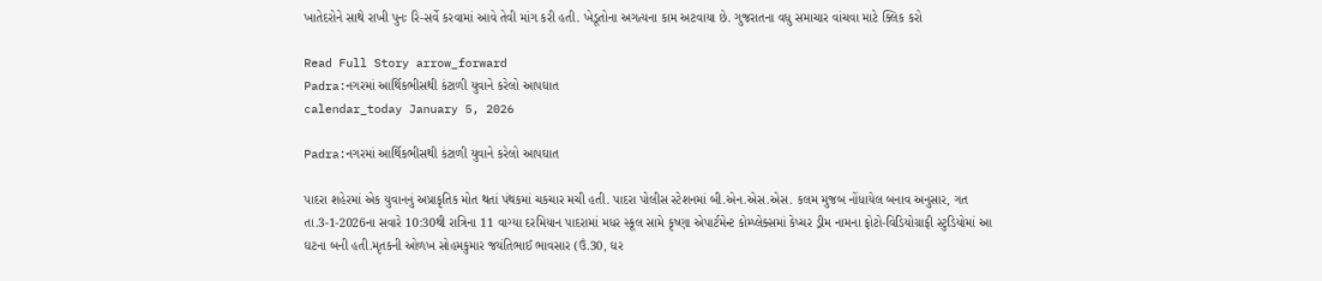ખાતેદરોને સાથે રાખી પુનઃ રિ-સર્વે કરવામાં આવે તેવી માંગ કરી હતી. ખેડૂતોના અગત્યના કામ અટવાયા છે. ગુજરાતના વધુ સમાચાર વાંચવા માટે ક્લિક કરો

Read Full Story arrow_forward
Padra:નગરમાં આર્થિકભીસથી કંટાળી યુવાને કરેલો આપઘાત
calendar_today January 5, 2026

Padra:નગરમાં આર્થિકભીસથી કંટાળી યુવાને કરેલો આપઘાત

પાદરા શહેરમાં એક યુવાનનું અપ્રાકૃતિક મોત થતાં પંથકમાં ચકચાર મચી હતી. પાદરા પોલીસ સ્ટેશનમાં બી.એન.એસ.એસ. કલમ મુજબ નોંધાયેલ બનાવ અનુસાર, ગત તા.3-1-2026ના સવારે 10:30થી રાત્રિના 11 વાગ્યા દરમિયાન પાદરામાં મધર સ્કૂલ સામે કૃષ્ણા એપાર્ટમેન્ટ કોમ્પ્લેક્સમાં કેપ્ચર ડ્રીમ નામના ફોટો-વિડિયોગ્રાફી સ્ટુડિયોમાં આ ઘટના બની હતી.મૃતકની ઓળખ સોહમકુમાર જયંતિભાઈ ભાવસાર (ઉં.30, ઘર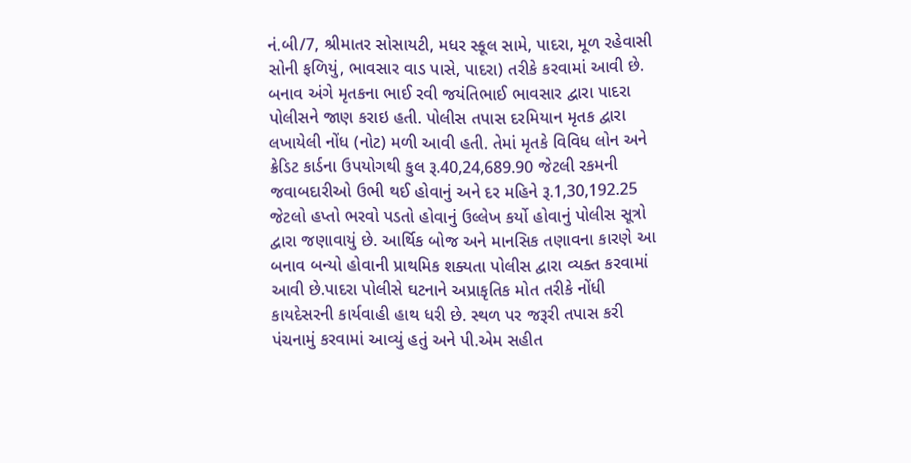નં.બી/7, શ્રીમાતર સોસાયટી, મધર સ્કૂલ સામે, પાદરા, મૂળ રહેવાસી સોની ફળિયું, ભાવસાર વાડ પાસે, પાદરા) તરીકે કરવામાં આવી છે. બનાવ અંગે મૃતકના ભાઈ રવી જયંતિભાઈ ભાવસાર દ્વારા પાદરા પોલીસને જાણ કરાઇ હતી. પોલીસ તપાસ દરમિયાન મૃતક દ્વારા લખાયેલી નોંધ (નોટ) મળી આવી હતી. તેમાં મૃતકે વિવિધ લોન અને ક્રેડિટ કાર્ડના ઉપયોગથી કુલ રૂ.40,24,689.90 જેટલી રકમની જવાબદારીઓ ઉભી થઈ હોવાનું અને દર મહિને રૂ.1,30,192.25 જેટલો હપ્તો ભરવો પડતો હોવાનું ઉલ્લેખ કર્યો હોવાનું પોલીસ સૂત્રો દ્વારા જણાવાયું છે. આર્થિક બોજ અને માનસિક તણાવના કારણે આ બનાવ બન્યો હોવાની પ્રાથમિક શક્યતા પોલીસ દ્વારા વ્યક્ત કરવામાં આવી છે.પાદરા પોલીસે ઘટનાને અપ્રાકૃતિક મોત તરીકે નોંધી કાયદેસરની કાર્યવાહી હાથ ધરી છે. સ્થળ પર જરૂરી તપાસ કરી પંચનામું કરવામાં આવ્યું હતું અને પી.એમ સહીત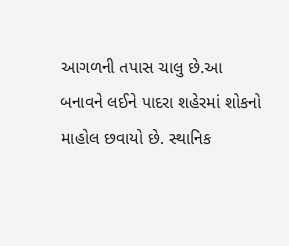આગળની તપાસ ચાલુ છે.આ બનાવને લઈને પાદરા શહેરમાં શોકનો માહોલ છવાયો છે. સ્થાનિક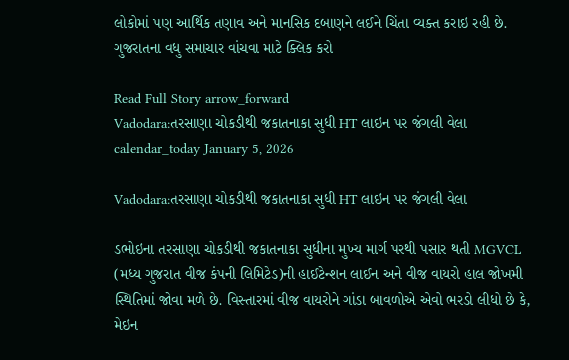લોકોમાં પણ આર્થિક તણાવ અને માનસિક દબાણને લઈને ચિંતા વ્યક્ત કરાઇ રહી છે. ગુજરાતના વધુ સમાચાર વાંચવા માટે ક્લિક કરો

Read Full Story arrow_forward
Vadodara:તરસાણા ચોકડીથી જકાતનાકા સુધી HT લાઇન પર જંગલી વેલા
calendar_today January 5, 2026

Vadodara:તરસાણા ચોકડીથી જકાતનાકા સુધી HT લાઇન પર જંગલી વેલા

ડભોઇના તરસાણા ચોકડીથી જકાતનાકા સુધીના મુખ્ય માર્ગ પરથી પસાર થતી MGVCL (મધ્ય ગુજરાત વીજ કંપની લિમિટેડ)ની હાઈટેન્શન લાઈન અને વીજ વાયરો હાલ જોખમી સ્થિતિમાં જોવા મળે છે. વિસ્તારમાં વીજ વાયરોને ગાંડા બાવળોએ એવો ભરડો લીધો છે કે, મેઇન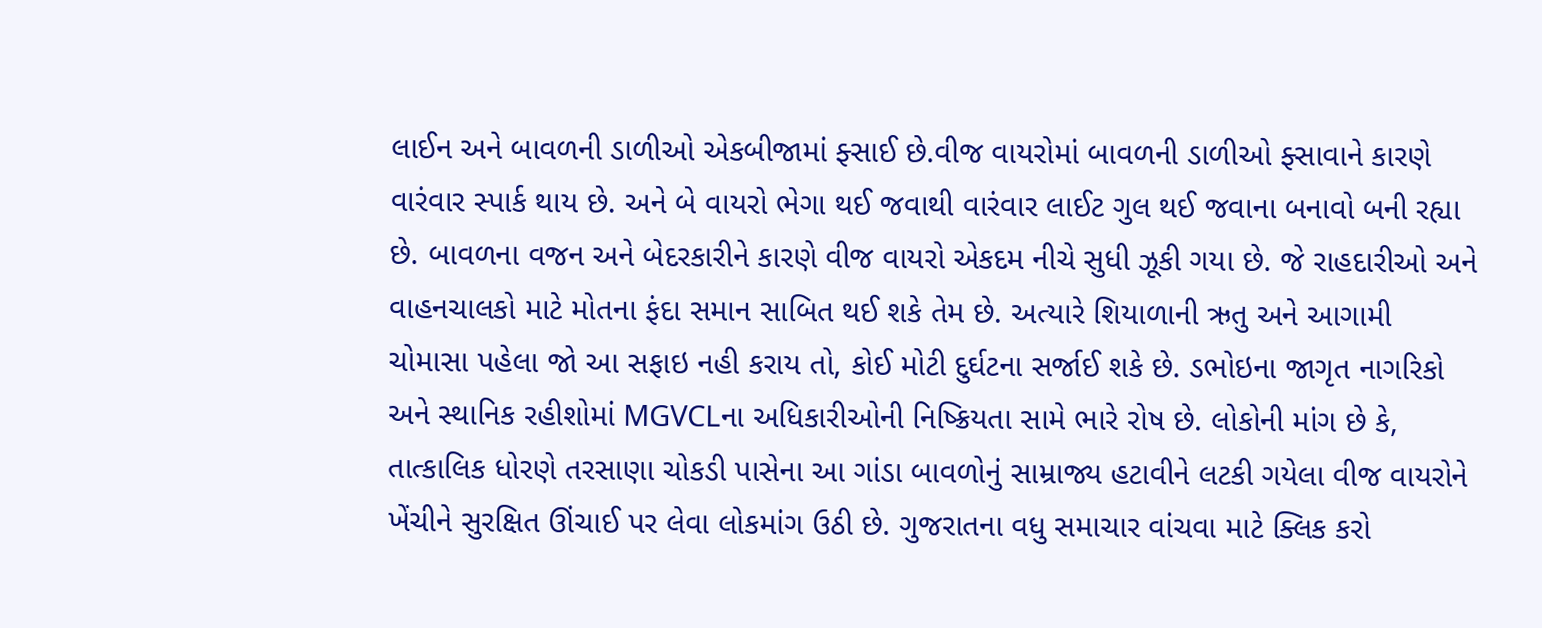લાઈન અને બાવળની ડાળીઓ એકબીજામાં ફ્સાઈ છે.વીજ વાયરોમાં બાવળની ડાળીઓ ફ્સાવાને કારણે વારંવાર સ્પાર્ક થાય છે. અને બે વાયરો ભેગા થઈ જવાથી વારંવાર લાઈટ ગુલ થઈ જવાના બનાવો બની રહ્યા છે. બાવળના વજન અને બેદરકારીને કારણે વીજ વાયરો એકદમ નીચે સુધી ઝૂકી ગયા છે. જે રાહદારીઓ અને વાહનચાલકો માટે મોતના ફંદા સમાન સાબિત થઈ શકે તેમ છે. અત્યારે શિયાળાની ઋતુ અને આગામી ચોમાસા પહેલા જો આ સફાઇ નહી કરાય તો, કોઈ મોટી દુર્ઘટના સર્જાઈ શકે છે. ડભોઇના જાગૃત નાગરિકો અને સ્થાનિક રહીશોમાં MGVCLના અધિકારીઓની નિષ્ક્રિયતા સામે ભારે રોષ છે. લોકોની માંગ છે કે, તાત્કાલિક ધોરણે તરસાણા ચોકડી પાસેના આ ગાંડા બાવળોનું સામ્રાજ્ય હટાવીને લટકી ગયેલા વીજ વાયરોને ખેંચીને સુરક્ષિત ઊંચાઈ પર લેવા લોકમાંગ ઉઠી છે. ગુજરાતના વધુ સમાચાર વાંચવા માટે ક્લિક કરો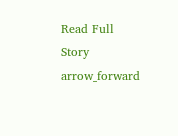Read Full Story arrow_forward